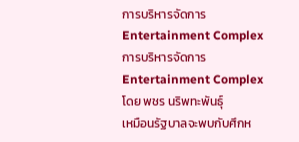การบริหารจัดการ Entertainment Complex
การบริหารจัดการ Entertainment Complex โดย พชร นริพทะพันธุ์
เหมือนรัฐบาลจะพบกับศึกห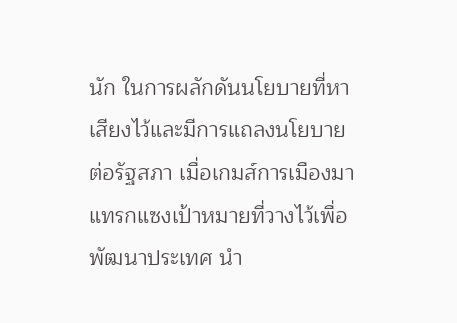นัก ในการผลักดันนโยบายที่หาเสียงไว้และมีการแถลงนโยบายต่อรัฐสภา เมื่อเกมส์การเมืองมาแทรกแซงเป้าหมายที่วางไว้เพื่อพัฒนาประเทศ นำ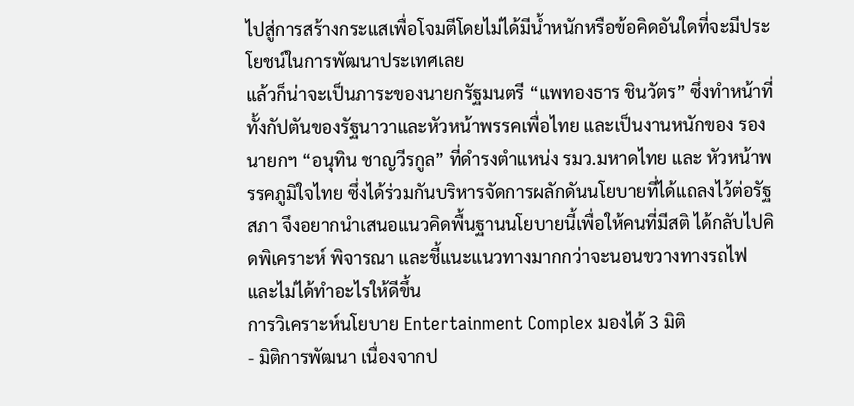ไปสู่การสร้างกระแสเพื่อโจมตีโดยไม่ได้มีน้ำหนักหรือข้อคิดอันใดที่จะมีประโยชน์ในการพัฒนาประเทศเลย
แล้วก็น่าจะเป็นภาระของนายกรัฐมนตรี “แพทองธาร ชินวัตร” ซึ่งทำหน้าที่ทั้งกัปตันของรัฐนาวาและหัวหน้าพรรคเพื่อไทย และเป็นงานหนักของ รองนายกฯ “อนุทิน ชาญวีรกูล” ที่ดำรงตำแหน่ง รมว.มหาดไทย และ หัวหน้าพรรคภูมิใจไทย ซึ่งได้ร่วมกันบริหารจัดการผลักดันนโยบายที่ได้แถลงไว้ต่อรัฐสภา จึงอยากนำเสนอแนวคิดพื้นฐานนโยบายนี้เพื่อให้คนที่มีสติ ได้กลับไปคิดพิเคราะห์ พิจารณา และชี้แนะแนวทางมากกว่าจะนอนขวางทางรถไฟและไม่ได้ทำอะไรให้ดีขึ้น
การวิเคราะห์นโยบาย Entertainment Complex มองได้ 3 มิติ
- มิติการพัฒนา เนื่องจากป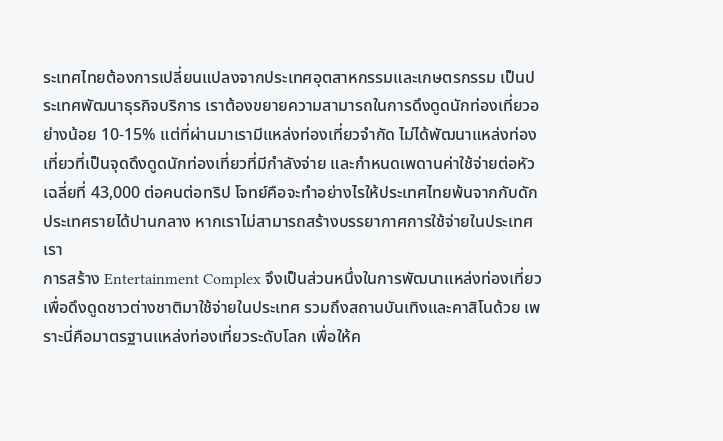ระเทศไทยต้องการเปลี่ยนแปลงจากประเทศอุตสาหกรรมและเกษตรกรรม เป็นประเทศพัฒนาธุรกิจบริการ เราต้องขยายความสามารถในการดึงดูดนักท่องเที่ยวอย่างน้อย 10-15% แต่ที่ผ่านมาเรามีแหล่งท่องเที่ยวจำกัด ไม่ได้พัฒนาแหล่งท่องเที่ยวที่เป็นจุดดึงดูดนักท่องเที่ยวที่มีกำลังจ่าย และกำหนดเพดานค่าใช้จ่ายต่อหัวเฉลี่ยที่ 43,000 ต่อคนต่อทริป โจทย์คือจะทำอย่างไรให้ประเทศไทยพ้นจากกับดักประเทศรายได้ปานกลาง หากเราไม่สามารถสร้างบรรยากาศการใช้จ่ายในประเทศเรา
การสร้าง Entertainment Complex จึงเป็นส่วนหนึ่งในการพัฒนาแหล่งท่องเที่ยวเพื่อดึงดูดชาวต่างชาติมาใช้จ่ายในประเทศ รวมถึงสถานบันเทิงและคาสิโนด้วย เพราะนี่คือมาตรฐานแหล่งท่องเที่ยวระดับโลก เพื่อให้ค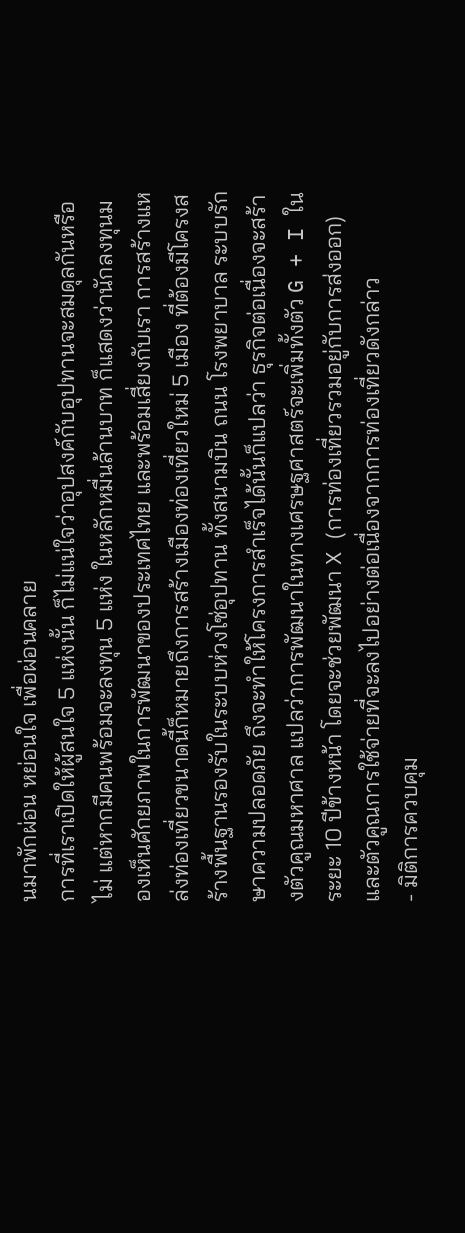นมาพักผ่อน หย่อนใจ เพื่อผ่อนคลาย
การที่เราเปิดให้ผู้สนใจ 5 แห่งนั้น ก็ไม่แน่ใจว่าอุปสงค์กับอุปทานจะสมดุลกันหรือไม่ แต่หากมีคนพร้อมจะลงทุน 5 แห่ง ในหลักหมื่นล้านบาท ก็แสดงว่านักลงทุนมองเห็นศักยภาพในการพัฒนาของประเทศไทย และพร้อมเสี่ยงกับเรา การสร้างแหล่งท่องเที่ยวขนาดนี้ก็หมายถึงการสร้างเมืองท่องเที่ยวใหม่ 5 เมือง ที่ต้องมีโครงสร้างพื้นฐานรองรับในระบบห่วงโซ่อุปทาน ทั้งสนามบิน ถนน โรงพยาบาล ระบบรักษาความปลอดภัย ถึงจะทำให้โครงการสำเร็จได้นั้นก็แปลว่า ธุรกิจต่อเนื่องจะสร้างตัวคูณมหาศาล แปลว่าการพัฒนาในทางเศรษฐศาสตร์จะเพิ่มทั้งตัว G + I ในระยะ 10 ปีข้างหน้า โดยจะช่วยพัฒนา X (การท่องเที่ยวรวมอยู่กับการส่งออก) และตัวคูณการใช้จ่ายที่จะลงไปอย่างต่อเนื่องจากการท่องเที่ยวดังกล่าว
- มิติการควบคุม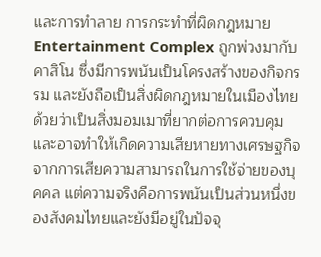และการทำลาย การกระทำที่ผิดกฎหมาย Entertainment Complex ถูกพ่วงมากับ คาสิโน ซึ่งมีการพนันเป็นโครงสร้างของกิจกรรม และยังถือเป็นสิ่งผิดกฎหมายในเมืองไทย ด้วยว่าเป็นสิ่งมอมเมาที่ยากต่อการควบคุม และอาจทำให้เกิดความเสียหายทางเศรษฐกิจจากการเสียความสามารถในการใช้จ่ายของบุคคล แต่ความจริงคือการพนันเป็นส่วนหนึ่งของสังคมไทยและยังมีอยู่ในปัจจุ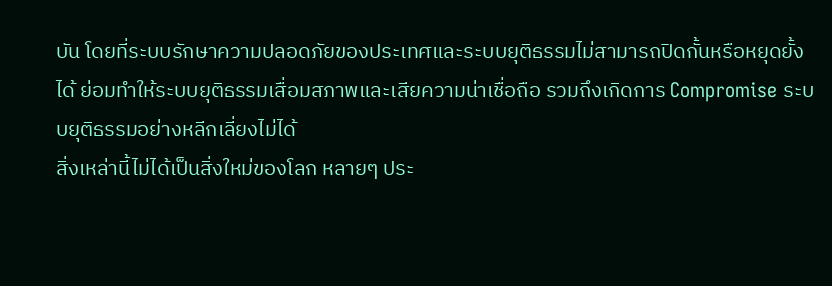บัน โดยที่ระบบรักษาความปลอดภัยของประเทศและระบบยุติธรรมไม่สามารถปิดกั้นหรือหยุดยั้งได้ ย่อมทำให้ระบบยุติธรรมเสื่อมสภาพและเสียความน่าเชื่อถือ รวมถึงเกิดการ Compromise ระบบยุติธรรมอย่างหลีกเลี่ยงไม่ได้
สิ่งเหล่านี้ไม่ได้เป็นสิ่งใหม่ของโลก หลายๆ ประ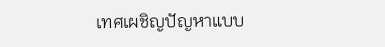เทศเผชิญปัญหาแบบ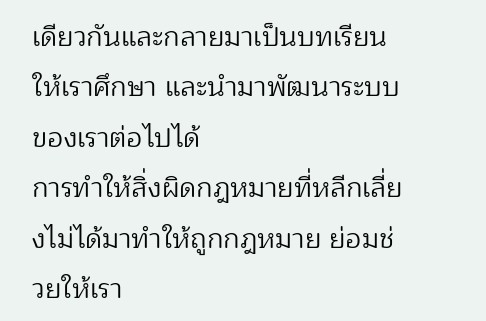เดียวกันและกลายมาเป็นบทเรียนให้เราศึกษา และนำมาพัฒนาระบบของเราต่อไปได้
การทำให้สิ่งผิดกฎหมายที่หลีกเลี่ยงไม่ได้มาทำให้ถูกกฎหมาย ย่อมช่วยให้เรา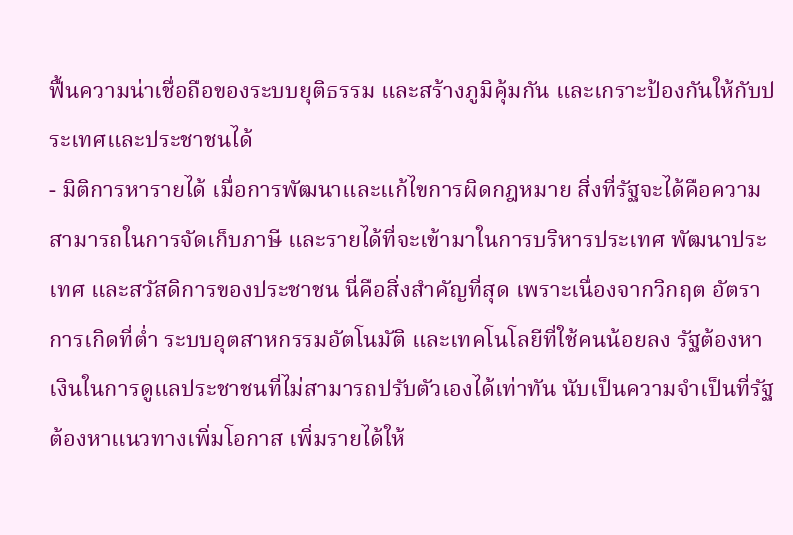ฟื้นความน่าเชื่อถือของระบบยุติธรรม และสร้างภูมิคุ้มกัน และเกราะป้องกันให้กับประเทศและประชาชนได้
- มิติการหารายได้ เมื่อการพัฒนาและแก้ไขการผิดกฎหมาย สิ่งที่รัฐจะได้คือความสามารถในการจัดเก็บภาษี และรายได้ที่จะเข้ามาในการบริหารประเทศ พัฒนาประเทศ และสวัสดิการของประชาชน นี่คือสิ่งสำคัญที่สุด เพราะเนื่องจากวิกฤต อัตราการเกิดที่ต่ำ ระบบอุตสาหกรรมอัตโนมัติ และเทคโนโลยีที่ใช้คนน้อยลง รัฐต้องหาเงินในการดูแลประชาชนที่ไม่สามารถปรับตัวเองได้เท่าทัน นับเป็นความจำเป็นที่รัฐต้องหาแนวทางเพิ่มโอกาส เพิ่มรายได้ให้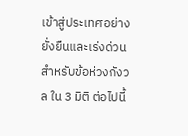เข้าสู่ประเทศอย่างยั่งยืนและเร่งด่วน
สำหรับข้อห่วงกังวล ใน 3 มิติ ต่อไปนี้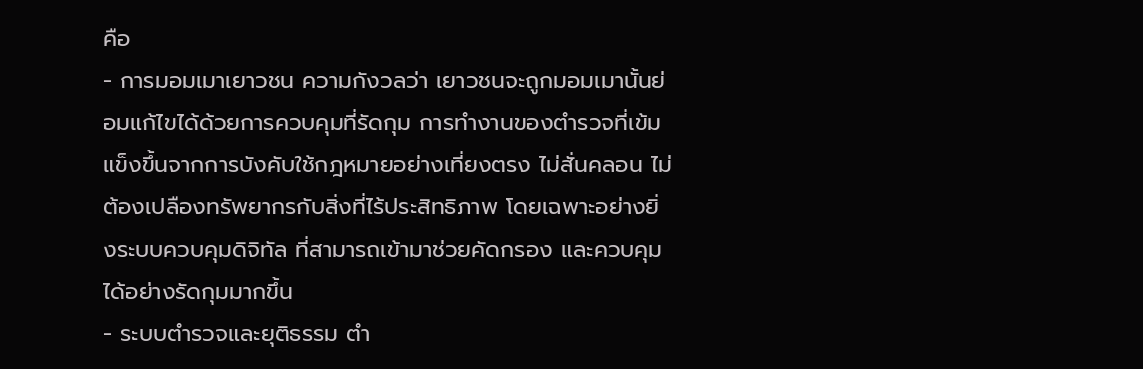คือ
- การมอมเมาเยาวชน ความกังวลว่า เยาวชนจะถูกมอมเมานั้นย่อมแก้ไขได้ด้วยการควบคุมที่รัดกุม การทำงานของตำรวจที่เข้มแข็งขึ้นจากการบังคับใช้กฎหมายอย่างเที่ยงตรง ไม่สั่นคลอน ไม่ต้องเปลืองทรัพยากรกับสิ่งที่ไร้ประสิทธิภาพ โดยเฉพาะอย่างยิ่งระบบควบคุมดิจิทัล ที่สามารถเข้ามาช่วยคัดกรอง และควบคุมได้อย่างรัดกุมมากขึ้น
- ระบบตำรวจและยุติธรรม ตำ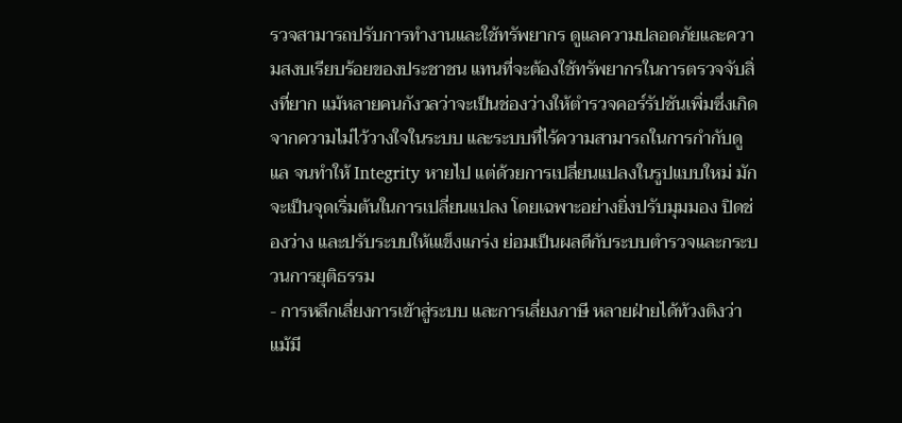รวจสามารถปรับการทำงานและใช้ทรัพยากร ดูแลความปลอดภัยและความสงบเรียบร้อยของประชาชน แทนที่จะต้องใช้ทรัพยากรในการตรวจจับสิ่งที่ยาก แม้หลายคนกังวลว่าจะเป็นช่องว่างให้ตำรวจคอร์รัปชันเพิ่มซึ่งเกิดจากความไม่ไว้วางใจในระบบ และระบบที่ไร้ความสามารถในการกำกับดูแล จนทำให้ Integrity หายไป แต่ด้วยการเปลี่ยนแปลงในรูปแบบใหม่ มักจะเป็นจุดเริ่มต้นในการเปลี่ยนแปลง โดยเฉพาะอย่างยิ่งปรับมุมมอง ปิดช่องว่าง และปรับระบบให้เแข็งแกร่ง ย่อมเป็นผลดีกับระบบตำรวจและกระบวนการยุติธรรม
- การหลีกเลี่ยงการเข้าสู่ระบบ และการเลี่ยงภาษี หลายฝ่ายได้ท้วงติงว่า แม้มี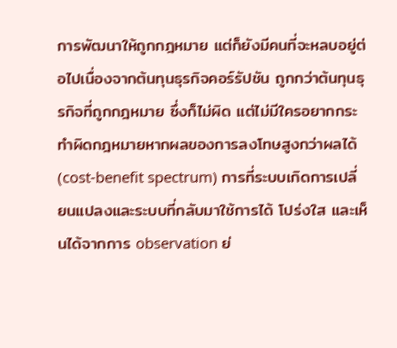การพัฒนาให้ถูกกฎหมาย แต่ก็ยังมีคนที่จะหลบอยู่ต่อไปเนื่องจากต้นทุนธุรกิจคอร์รัปชัน ถูกกว่าต้นทุนธุรกิจที่ถูกกฎหมาย ซึ่งก็ไม่ผิด แต่ไม่มีใครอยากกระทำผิดกฎหมายหากผลของการลงโทษสูงกว่าผลได้ (cost-benefit spectrum) การที่ระบบเกิดการเปลี่ยนแปลงและระบบที่กลับมาใช้การได้ โปร่งใส และเห็นได้จากการ observation ย่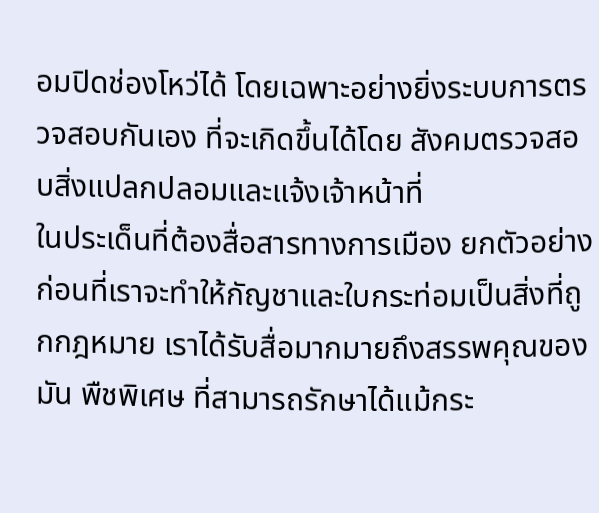อมปิดช่องโหว่ได้ โดยเฉพาะอย่างยิ่งระบบการตรวจสอบกันเอง ที่จะเกิดขึ้นได้โดย สังคมตรวจสอบสิ่งแปลกปลอมและแจ้งเจ้าหน้าที่
ในประเด็นที่ต้องสื่อสารทางการเมือง ยกตัวอย่างก่อนที่เราจะทำให้กัญชาและใบกระท่อมเป็นสิ่งที่ถูกกฎหมาย เราได้รับสื่อมากมายถึงสรรพคุณของมัน พืชพิเศษ ที่สามารถรักษาได้แม้กระ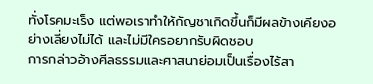ทั่งโรคมะเร็ง แต่พอเราทำให้กัญชาเกิดขึ้นก็มีผลข้างเคียงอย่างเลี่ยงไม่ได้ และไม่มีใครอยากรับผิดชอบ
การกล่าวอ้างศีลธรรมและศาสนาย่อมเป็นเรื่องไร้สา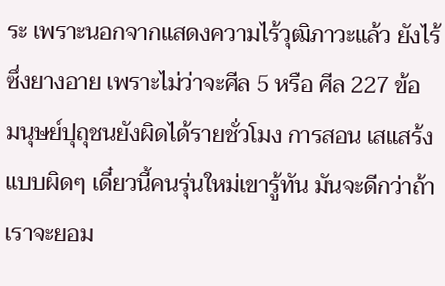ระ เพราะนอกจากแสดงความไร้วุฒิภาวะแล้ว ยังไร้ซึ่งยางอาย เพราะไม่ว่าจะศีล 5 หรือ ศีล 227 ข้อ มนุษย์ปุถุชนยังผิดได้รายชั่วโมง การสอน เสแสร้งแบบผิดๆ เดี๋ยวนี้คนรุ่นใหม่เขารู้ทัน มันจะดีกว่าถ้าเราจะยอม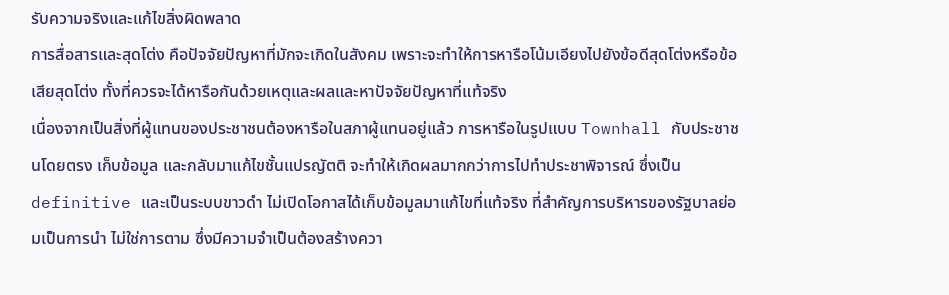รับความจริงและแก้ไขสิ่งผิดพลาด
การสื่อสารและสุดโต่ง คือปัจจัยปัญหาที่มักจะเกิดในสังคม เพราะจะทำให้การหารือโน้มเอียงไปยังข้อดีสุดโต่งหรือข้อเสียสุดโต่ง ทั้งที่ควรจะได้หารือกันด้วยเหตุและผลและหาปัจจัยปัญหาที่แท้จริง
เนื่องจากเป็นสิ่งที่ผู้แทนของประชาชนต้องหารือในสภาผู้แทนอยู่แล้ว การหารือในรูปแบบ Townhall กับประชาชนโดยตรง เก็บข้อมูล และกลับมาแก้ไขชั้นแปรญัตติ จะทำให้เกิดผลมากกว่าการไปทำประชาพิจารณ์ ซึ่งเป็น definitive และเป็นระบบขาวดำ ไม่เปิดโอกาสได้เก็บข้อมูลมาแก้ไขที่แท้จริง ที่สำคัญการบริหารของรัฐบาลย่อมเป็นการนำ ไม่ใช่การตาม ซึ่งมีความจำเป็นต้องสร้างควา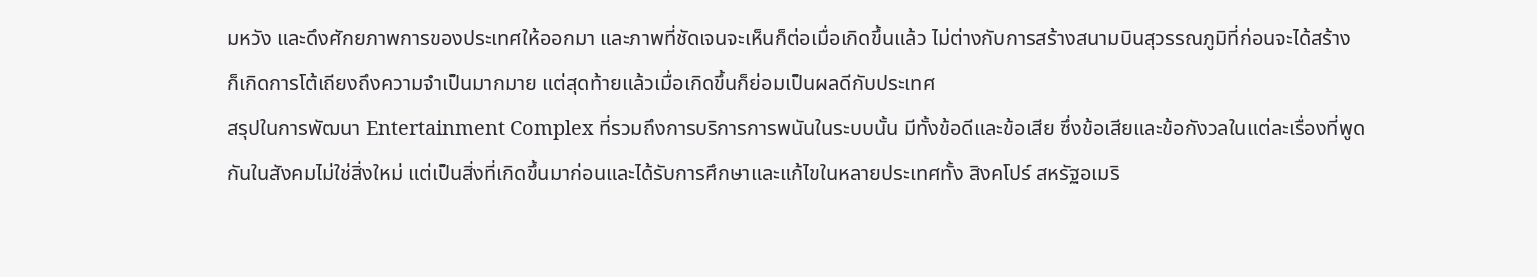มหวัง และดึงศักยภาพการของประเทศให้ออกมา และภาพที่ชัดเจนจะเห็นก็ต่อเมื่อเกิดขึ้นแล้ว ไม่ต่างกับการสร้างสนามบินสุวรรณภูมิที่ก่อนจะได้สร้าง ก็เกิดการโต้เถียงถึงความจำเป็นมากมาย แต่สุดท้ายแล้วเมื่อเกิดขึ้นก็ย่อมเป็นผลดีกับประเทศ
สรุปในการพัฒนา Entertainment Complex ที่รวมถึงการบริการการพนันในระบบนั้น มีทั้งข้อดีและข้อเสีย ซึ่งข้อเสียและข้อกังวลในแต่ละเรื่องที่พูดกันในสังคมไม่ใช่สิ่งใหม่ แต่เป็นสิ่งที่เกิดขึ้นมาก่อนและได้รับการศึกษาและแก้ไขในหลายประเทศทั้ง สิงคโปร์ สหรัฐอเมริ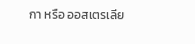กา หรือ ออสเตรเลีย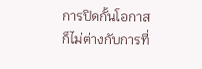การปิดกั้นโอกาสก็ไม่ต่างกับการที่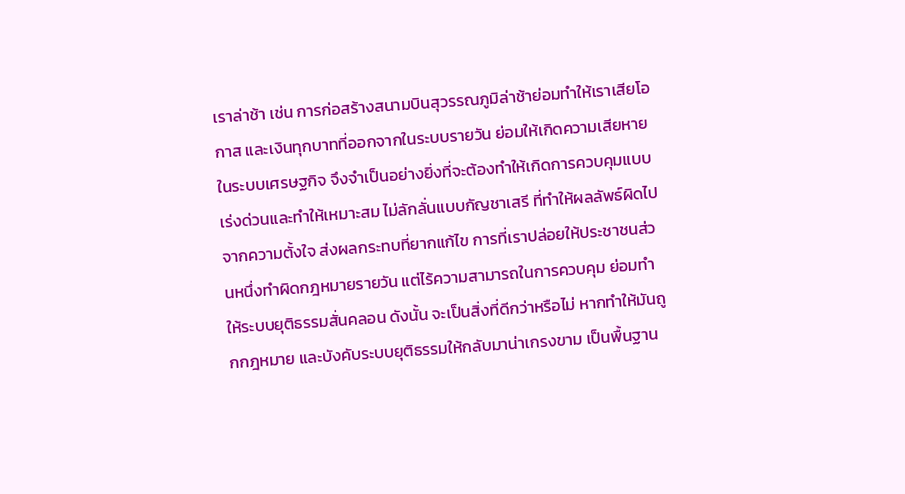เราล่าช้า เช่น การก่อสร้างสนามบินสุวรรณภูมิล่าช้าย่อมทำให้เราเสียโอกาส และเงินทุกบาทที่ออกจากในระบบรายวัน ย่อมให้เกิดความเสียหายในระบบเศรษฐกิจ จึงจำเป็นอย่างยิ่งที่จะต้องทำให้เกิดการควบคุมแบบเร่งด่วนและทำให้เหมาะสม ไม่ลักลั่นแบบกัญชาเสรี ที่ทำให้ผลลัพธ์ผิดไปจากความตั้งใจ ส่งผลกระทบที่ยากแก้ไข การที่เราปล่อยให้ประชาชนส่วนหนึ่งทำผิดกฎหมายรายวัน แต่ไร้ความสามารถในการควบคุม ย่อมทำให้ระบบยุติธรรมสั่นคลอน ดังนั้น จะเป็นสิ่งที่ดีกว่าหรือไม่ หากทำให้มันถูกกฎหมาย และบังคับระบบยุติธรรมให้กลับมาน่าเกรงขาม เป็นพื้นฐาน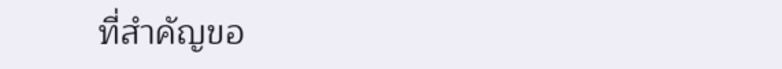ที่สำคัญขอ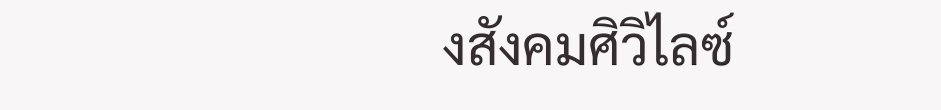งสังคมศิวิไลซ์